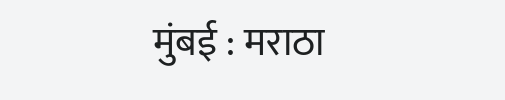मुंबई : मराठा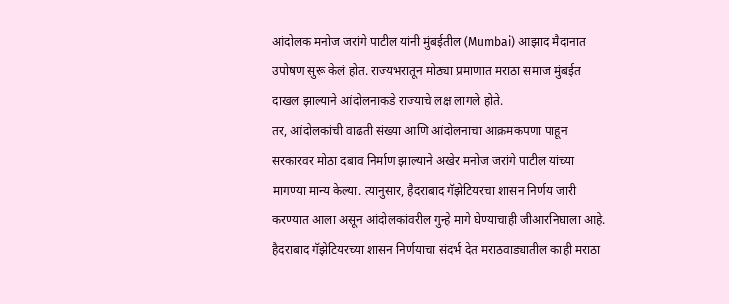आंदोलक मनोज जरांगे पाटील यांनी मुंबईतील (Mumbai) आझाद मैदानात उपोषण सुरू केलं होत. राज्यभरातून मोठ्या प्रमाणात मराठा समाज मुंबईत दाखल झाल्याने आंदोलनाकडे राज्याचे लक्ष लागले होते.
तर, आंदोलकांची वाढती संख्या आणि आंदोलनाचा आक्रमकपणा पाहून सरकारवर मोठा दबाव निर्माण झाल्याने अखेर मनोज जरांगे पाटील यांच्या मागण्या मान्य केल्या. त्यानुसार, हैदराबाद गॅझेटियरचा शासन निर्णय जारी करण्यात आला असून आंदोलकांवरील गुन्हे मागे घेण्याचाही जीआरनिघाला आहे. हैदराबाद गॅझेटियरच्या शासन निर्णयाचा संदर्भ देत मराठवाड्यातील काही मराठा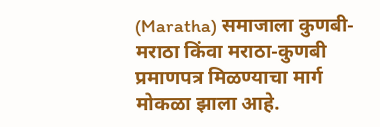(Maratha) समाजाला कुणबी-मराठा किंवा मराठा-कुणबी प्रमाणपत्र मिळण्याचा मार्ग मोकळा झाला आहे.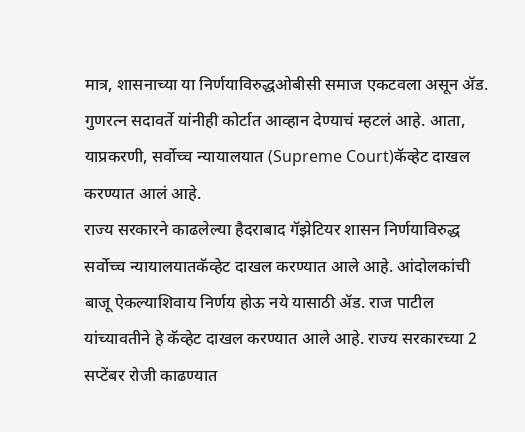मात्र, शासनाच्या या निर्णयाविरुद्धओबीसी समाज एकटवला असून ॲड. गुणरत्न सदावर्ते यांनीही कोर्टात आव्हान देण्याचं म्हटलं आहे. आता, याप्रकरणी, सर्वोच्च न्यायालयात (Supreme Court)कॅव्हेट दाखल करण्यात आलं आहे.
राज्य सरकारने काढलेल्या हैदराबाद गॅझेटियर शासन निर्णयाविरुद्ध सर्वोच्च न्यायालयातकॅव्हेट दाखल करण्यात आले आहे. आंदोलकांची बाजू ऐकल्याशिवाय निर्णय होऊ नये यासाठी ॲड. राज पाटील यांच्यावतीने हे कॅव्हेट दाखल करण्यात आले आहे. राज्य सरकारच्या 2 सप्टेंबर रोजी काढण्यात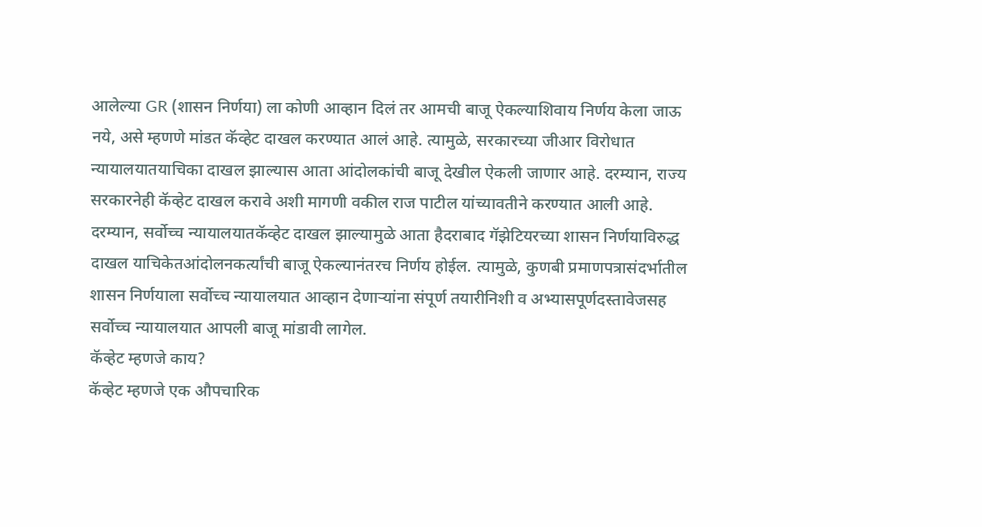आलेल्या GR (शासन निर्णया) ला कोणी आव्हान दिलं तर आमची बाजू ऐकल्याशिवाय निर्णय केला जाऊ नये, असे म्हणणे मांडत कॅव्हेट दाखल करण्यात आलं आहे. त्यामुळे, सरकारच्या जीआर विरोधात न्यायालयातयाचिका दाखल झाल्यास आता आंदोलकांची बाजू देखील ऐकली जाणार आहे. दरम्यान, राज्य सरकारनेही कॅव्हेट दाखल करावे अशी मागणी वकील राज पाटील यांच्यावतीने करण्यात आली आहे.
दरम्यान, सर्वोच्च न्यायालयातकॅव्हेट दाखल झाल्यामुळे आता हैदराबाद गॅझेटियरच्या शासन निर्णयाविरुद्ध दाखल याचिकेतआंदोलनकर्त्यांची बाजू ऐकल्यानंतरच निर्णय होईल. त्यामुळे, कुणबी प्रमाणपत्रासंदर्भातील शासन निर्णयाला सर्वोच्च न्यायालयात आव्हान देणाऱ्यांना संपूर्ण तयारीनिशी व अभ्यासपूर्णदस्तावेजसह सर्वोच्च न्यायालयात आपली बाजू मांडावी लागेल.
कॅव्हेट म्हणजे काय?
कॅव्हेट म्हणजे एक औपचारिक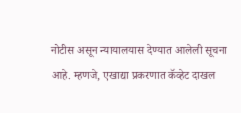नोटीस असून न्यायालयास देण्यात आलेली सूचना आहे. म्हणजे, एखाद्या प्रकरणात कॅव्हेट दाखल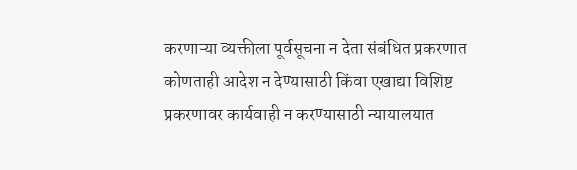करणाऱ्या व्यक्तीला पूर्वसूचना न देता संबंधित प्रकरणात कोणताही आदेश न देण्यासाठी किंवा एखाद्या विशिष्ट प्रकरणावर कार्यवाही न करण्यासाठी न्यायालयात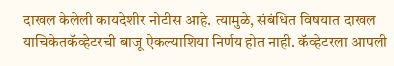दाखल केलेली कायदेशीर नोटीस आहे. त्यामुळे, संबंधित विषयात दाखल याचिकेतकॅव्हेटरची बाजू ऐकल्याशिया निर्णय होत नाही. कॅव्हेटरला आपली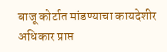बाजू कोर्टात मांडण्याचा कायदेशीर अधिकार प्राप्त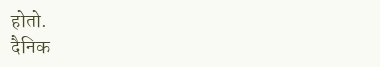होतो.
दैनिक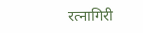रत्नागिरी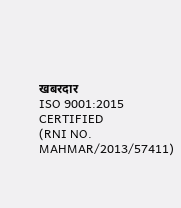खबरदार
ISO 9001:2015 CERTIFIED
(RNI NO. MAHMAR/2013/57411)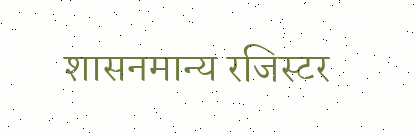शासनमान्य रजिस्टर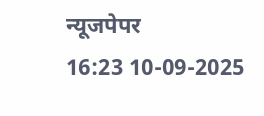न्यूजपेपर
16:23 10-09-2025